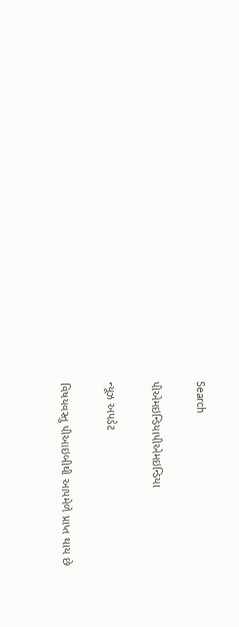Search

પીએમઇન્ડિયાપીએમઇન્ડિયા

ન્યૂઝ અપડેટ

વિષયવસ્તુ પીઆઇબીથી આપમેળે પ્રાપ્ત થાય છે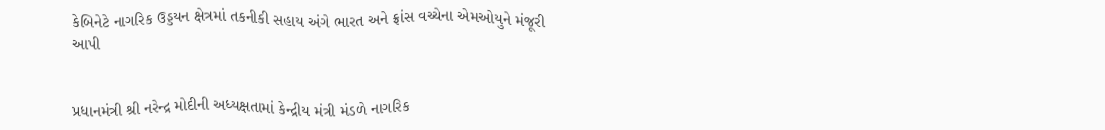કેબિનેટે નાગરિક ઉડ્ડયન ક્ષેત્રમાં તકનીકી સહાય અંગે ભારત અને ફ્રાંસ વચ્ચેના એમઓયુને મંજૂરી આપી


પ્રધાનમંત્રી શ્રી નરેન્દ્ર મોદીની અધ્યક્ષતામાં કેન્દ્રીય મંત્રી મંડળે નાગરિક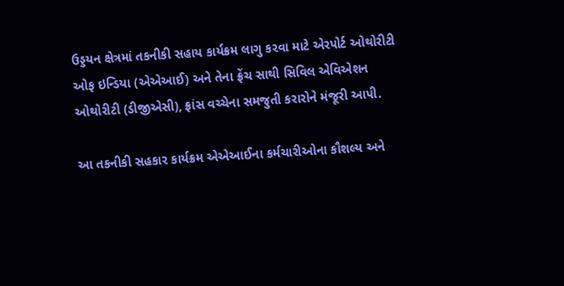ઉડ્ડયન ક્ષેત્રમાં તકનીકી સહાય કાર્યક્રમ લાગુ કરવા માટે એરપોર્ટ ઓથોરીટી ઓફ ઇન્ડિયા (એએઆઈ) અને તેના ફ્રેંચ સાથી સિવિલ એવિએશન ઓથોરીટી (ડીજીએસી), ફ્રાંસ વચ્ચેના સમજુતી કરારોને મંજૂરી આપી.

આ તકનીકી સહકાર કાર્યક્રમ એએઆઈના કર્મચારીઓના કૌશલ્ય અને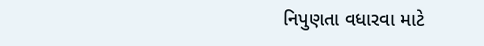નિપુણતા વધારવા માટે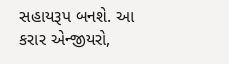સહાયરૂપ બનશે. આ કરાર એન્જીયરો,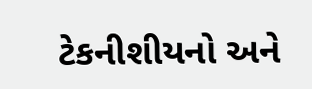ટેકનીશીયનો અને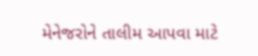મેનેજરોને તાલીમ આપવા માટે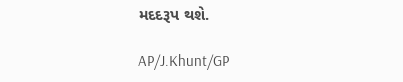મદદરૂપ થશે.

AP/J.Khunt/GP